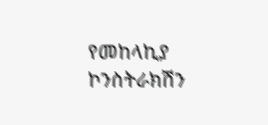የመከላኪያ ኮንስትራክሽን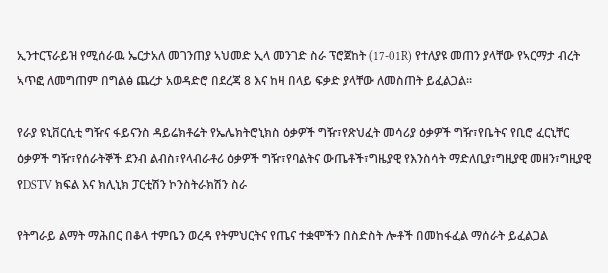ኢንተርፕራይዝ የሚሰራዉ ኤርታአለ መገንጠያ ኣህመድ ኢላ መንገድ ስራ ፕሮጀከት (17-01R) የተለያዩ መጠን ያላቸው የኣርማታ ብረት ኣጥፎ ለመግጠም በግልፅ ጨረታ አወዳድሮ በደረጃ 8 እና ከዛ በላይ ፍቃድ ያላቸው ለመስጠት ይፈልጋል፡፡

የራያ ዩኒቨርሲቲ ግዥና ፋይናንስ ዳይሬክቶሬት የኤሌክትሮኒክስ ዕቃዎች ግዥ፣የጽህፈት መሳሪያ ዕቃዎች ግዥ፣የቤትና የቢሮ ፈርኒቸር ዕቃዎች ግዥ፣የሰራትኞች ደንብ ልብስ፣የላብራቶሪ ዕቃዎች ግዥ፣የባልትና ውጤቶች፣ግዜያዊ የእንስሳት ማድለቢያ፣ግዚያዊ መዘን፣ግዚያዊ የDSTV ክፍል እና ክሊኒክ ፓርቲሽን ኮንስትራክሽን ስራ

የትግራይ ልማት ማሕበር በቆላ ተምቤን ወረዳ የትምህርትና የጤና ተቋሞችን በስድስት ሎቶች በመከፋፈል ማሰራት ይፈልጋል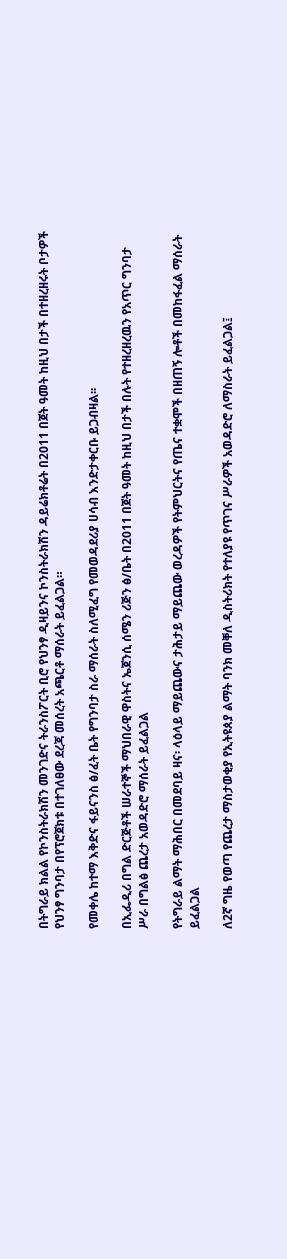በትግራይ ክልል የኮንስትራክሽን መንገድና ትራንስፖርት ቢሮ የህንፃ ዲዛይንና ኮንስትራክሽን ዳይሬክቶሬት በ2011 በጀት ዓመት ከዚህ በታች በተዘረዘሩት ቦታዎች የህንፃ ግንባታ በየፕሮጀክቱ በተገለፀው ደረጃ መሰረት አጫርቶ ማሰራት ይፈልጋል።

የመቀሌ ከተማ እቅድና ፋይናንስ ፅ/ፈት ቤት የግንባታ ስራ ማሰራት ስለሚፈግ የመወዳደሪያ ሀሳብ እንድታቀርቡ ይጋብዛል፡፡

በኢፌዲሪ በግል ድርጅቶች ሠራተኞች ማህበራዊ ዋስትና ኤጀንሲ ሰሜን ሪጅን ፅ/ቤት በ2011 በጀት ዓመት ከዚህ በታች በሉት የተዘረዘረዉን የአጥር ግንባታ ሥራ በግልፅ ጨረታ አወዳድሮ ማሰራት ይፈልጋል

የትግራይ ልማት ማሕበር በመደባይ ዛና፡ ላዕላይ ማይጨውና ታሕታይ ማይጨው ወረዳዎች የትምህርትና የጤና ተቋሞች በዘጠኝ ሎቶች በመከፋፈል ማሰራት ይፈልጋል

ለ2ኛ ግዜ የወጣ የጨረታ ማስታወቂያ የኢትዩጰያ ልማት ባንክ መቐለ ዲስትሪክት የተለያዩ የጥገና ሥራዎች አወዳድሮ ለማስራት ይፈልጋል፤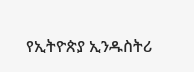የኢትዮጵያ ኢንዱስትሪ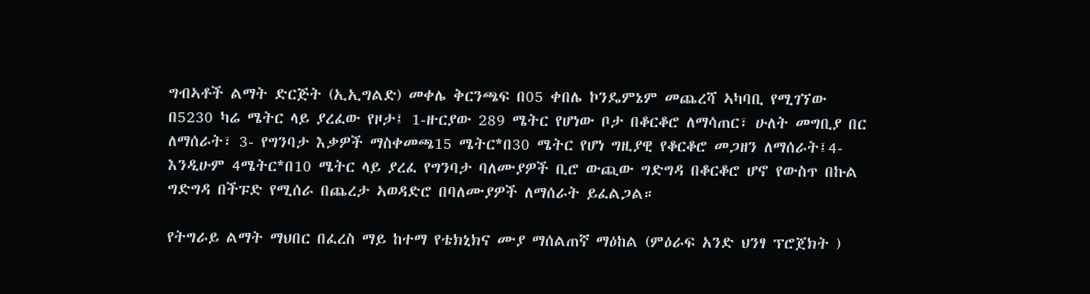ግብኣቶች ልማት ድርጅት (ኢኢግልድ) መቀሌ ቅርንጫፍ በ05 ቀበሌ ኮንዴምኔም መጨረሻ ኣካባቢ የሚገኘው በ5230 ካሬ ሜትር ላይ ያረፈው የዞታ፤ 1-ዙርያው 289 ሜትር የሆነው ቦታ በቆርቆሮ ለማሳጠር፣ ሁለት መግቢያ በር ለማሰራት፣ 3- የግንባታ እቃዎች ማስቀመጫ15 ሜትር*በ30 ሜትር የሆነ ግዚያዊ የቆርቆሮ መጋዘን ለማሰራት፤4- እንዲሁም 4ሜትር*በ10 ሜትር ላይ ያረፈ የግንባታ ባለሙያዎች ቢሮ ውጪው ግድግዳ በቆርቆሮ ሆኖ የውስጥ በኩል ግድግዳ በችፑድ የሚሰራ በጨረታ ኣወዳድሮ በባለሙያዎች ለማሰራት ይፈልጋል።

የትግራይ ልማት ማህበር በፈረስ ማይ ከተማ የቴክኒክና ሙያ ማሰልጠኛ ማዕከል (ምዕራፍ አንድ ህንፃ ፕሮጀክት )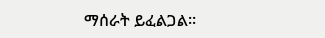ማሰራት ይፈልጋል፡፡